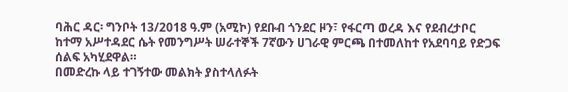ባሕር ዳር፡ ግንቦት 13/2018 ዓ.ም (አሚኮ) የደቡብ ጎንደር ዞን፣ የፋርጣ ወረዳ እና የደብረታቦር ከተማ አሥተዳደር ሴት የመንግሥት ሠራተኞች 7ኛውን ሀገራዊ ምርጫ በተመለከተ የአደባባይ የድጋፍ ሰልፍ አካሂደዋል።
በመድረኩ ላይ ተገኝተው መልክት ያስተላለፉት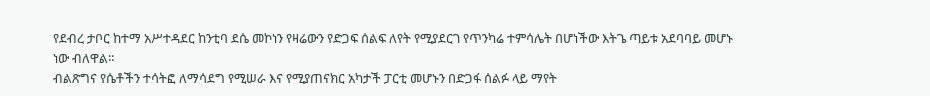የደብረ ታቦር ከተማ አሥተዳደር ከንቲባ ደሴ መኮነን የዛሬውን የድጋፍ ሰልፍ ለየት የሚያደርገ የጥንካሬ ተምሳሌት በሆነችው እትጌ ጣይቱ አደባባይ መሆኑ ነው ብለዋል።
ብልጽግና የሴቶችን ተሳትፎ ለማሳደግ የሚሠራ እና የሚያጠናክር አካታች ፓርቲ መሆኑን በድጋፋ ሰልፉ ላይ ማየት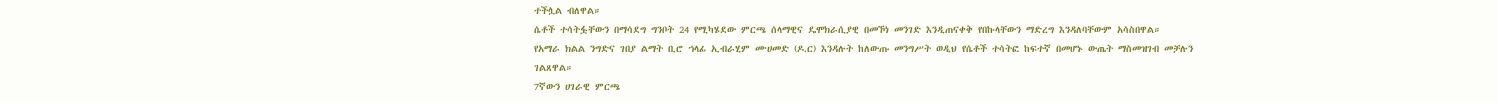ተችሏል ብለዋል።
ሴቶች ተሳትፏቸውን በማሳደግ ግንቦት 24 የሚካሄደው ምርጫ ሰላማዊና ዴሞክራሲያዊ በመኾነ መንገድ እንዲጠናቀቅ የበኩላቸውን ማድረግ እንዳለባቸውም አሳስበዋል።
የአማራ ክልል ንግድና ገበያ ልማት ቢሮ ኀላፊ ኢብራሂም ሙሀመድ (ዶ.ር) እንዳሉት ከለውጡ መንግሥት ወዲህ የሴቶች ተሳትፎ ከፍተኛ በመሆኑ ውጤት ማስመዝገብ መቻሉን ገልጸዋል።
7ኛውን ሀገራዊ ምርጫ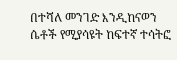በተሻለ መንገድ እንዲከናወን ሴቶች የሚያሳዩት ከፍተኛ ተሳትፎ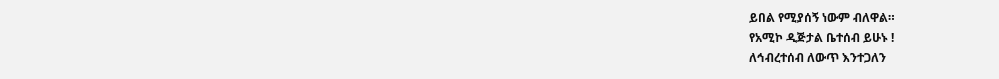ይበል የሚያሰኝ ነውም ብለዋል።
የአሚኮ ዲጅታል ቤተሰብ ይሁኑ !
ለኅብረተሰብ ለውጥ እንተጋለን